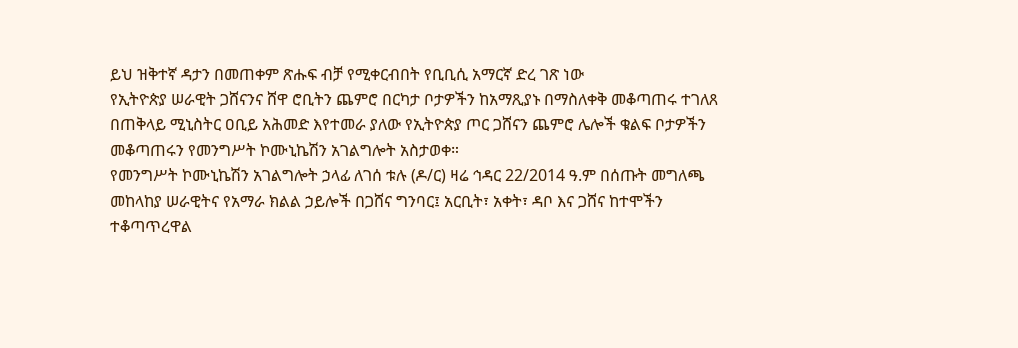ይህ ዝቅተኛ ዳታን በመጠቀም ጽሑፍ ብቻ የሚቀርብበት የቢቢሲ አማርኛ ድረ ገጽ ነው
የኢትዮጵያ ሠራዊት ጋሸናንና ሸዋ ሮቢትን ጨምሮ በርካታ ቦታዎችን ከአማጺያኑ በማስለቀቅ መቆጣጠሩ ተገለጸ
በጠቅላይ ሚኒስትር ዐቢይ አሕመድ እየተመራ ያለው የኢትዮጵያ ጦር ጋሸናን ጨምሮ ሌሎች ቁልፍ ቦታዎችን መቆጣጠሩን የመንግሥት ኮሙኒኬሽን አገልግሎት አስታወቀ።
የመንግሥት ኮሙኒኬሽን አገልግሎት ኃላፊ ለገሰ ቱሉ (ዶ/ር) ዛሬ ኅዳር 22/2014 ዓ.ም በሰጡት መግለጫ መከላከያ ሠራዊትና የአማራ ክልል ኃይሎች በጋሸና ግንባር፤ አርቢት፣ አቀት፣ ዳቦ እና ጋሸና ከተሞችን ተቆጣጥረዋል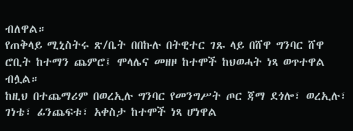ብለዋል።
የጠቅላይ ሚኒስትሩ ጽ/ቤት በበኩሉ በትዊተር ገጹ ላይ በሸዋ ግንባር ሸዋ ሮቢት ከተማን ጨምሮ፤ ሞላሌና መዘዞ ከተሞች ከህወሓት ነጻ ወጥተዋል ብሏል።
ከዚህ በተጨማሪም በወረኢሉ ግንባር የመንግሥት ጦር ጃማ ደጎሎ፣ ወረኢሉ፣ ገነቴ፣ ፊንጨፍቱ፣ አቀስታ ከተሞች ነጻ ሆነዋል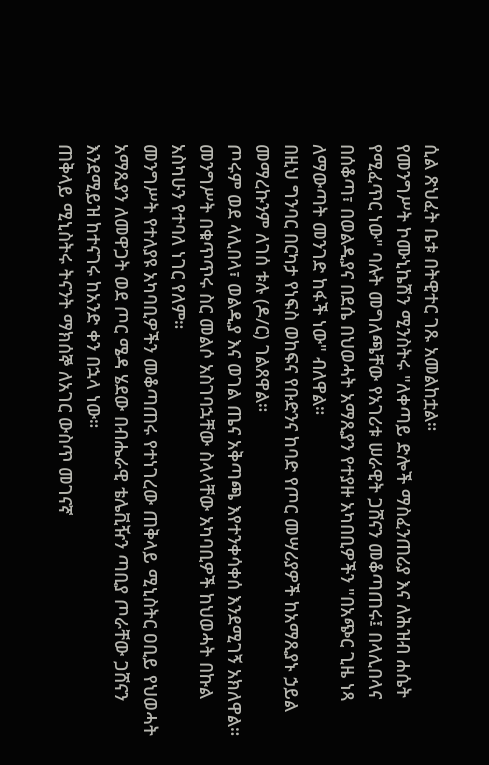ሲል ጽህፈት ቤቱ በትዊተር ገጹ አመልከቷል።
የመንግሥት ኮሙኒኬሽን ሚንስትሩ "ለቀጣይ ድሎች ማስፈንጠሪያ እና ለሕዝብ ሐሴት የሚፈጥር ነው" ባሉት መግለጫቸው የአገሪቱ ሠራዊት ጋሸናን መቆጣጠሩ፤ በላሊበላና በሰቆጣ፣ በወልዲያና በደሴ በህወሓት አማጺያን የተያዙ አካበቢዎችን "በአጭር ጊዜ ነጻ ለማውጣት መንገድ ከፋች ነው" ብለዋል።
በዚህ ግንባር በርካታ የነፍስ ወከፍና የቡድንና ከባድ የጦር መሣሪያዎች ከአማጺያኑ ኃይል መማረኩንም ለገሰ ቱሉ (ዶ/ር) ገልጸዋል።
ጦሩም ወደ ላሊበላ፣ ወልዲያ እና ወገል ጤና አቅጣጫ እየተንቀሳቀሰ እንደሚገኝ አክለዋል።
መንግሥት በቁጥጥሩ ስር መልሶ አስገባኋቸው ስላላቸው አካባቢዎች ከህወሓት በኩል አስካሁን የተባለ ነገር የለም።
መንግሥት የተለያዩ አካባቢዎችን መቆጣጠሩ የተነገረው ጠቅላይ ሚኒስትር ዐቢይ የህወሓት አማጺያን ለመዋጋት ወደ ጦር ሜዳ ሄደው በብሔራዊ ቴሌቪዥን ጣቢያ ጦራቸው ጋሸናን እንደሚይዝ ከተናገሩ ከአንድ ቀን በኋላ ነው።
ጠቅላይ ሚኒስትሩ ትናንት ማክሰኞ ለአገር ውስጥ መገናኛ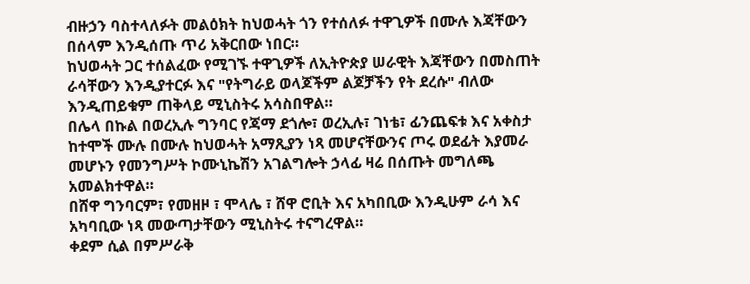ብዙኃን ባስተላለፉት መልዕክት ከህወሓት ጎን የተሰለፉ ተዋጊዎች በሙሉ እጃቸውን በሰላም እንዲሰጡ ጥሪ አቅርበው ነበር።
ከህወሓት ጋር ተሰልፈው የሚገኙ ተዋጊዎች ለኢትዮጵያ ሠራዊት እጃቸውን በመስጠት ራሳቸውን እንዲያተርፉ እና "የትግራይ ወላጆችም ልጆቻችን የት ደረሱ" ብለው እንዲጠይቁም ጠቅላይ ሚኒስትሩ አሳስበዋል።
በሌላ በኩል በወረኢሉ ግንባር የጃማ ደጎሎ፣ ወረኢሉ፣ ገነቴ፣ ፊንጨፍቱ እና አቀስታ ከተሞች ሙሉ በሙሉ ከህወሓት አማጺያን ነጻ መሆናቸውንና ጦሩ ወደፊት እያመራ መሆኑን የመንግሥት ኮሙኒኬሽን አገልግሎት ኃላፊ ዛሬ በሰጡት መግለጫ አመልክተዋል።
በሸዋ ግንባርም፣ የመዘዞ ፣ ሞላሌ ፣ ሸዋ ሮቢት እና አካበቢው እንዲሁም ራሳ እና አካባቢው ነጻ መውጣታቸውን ሚኒስትሩ ተናግረዋል።
ቀደም ሲል በምሥራቅ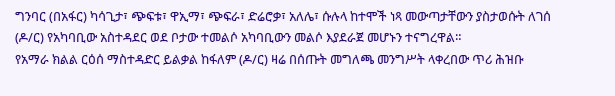ግንባር (በአፋር) ካሳጊታ፣ ጭፍቱ፣ ዋኢማ፣ ጭፍራ፣ ድሬሮቃ፣ አለሌ፣ ሱሉላ ከተሞች ነጻ መውጣታቸውን ያስታወሱት ለገሰ (ዶ/ር) የአካባቢው አስተዳደር ወደ ቦታው ተመልሶ አካባቢውን መልሶ እያደራጀ መሆኑን ተናግረዋል።
የአማራ ክልል ርዕሰ ማስተዳድር ይልቃል ከፋለም (ዶ/ር) ዛሬ በሰጡት መግለጫ መንግሥት ላቀረበው ጥሪ ሕዝቡ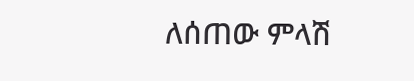ለሰጠው ምላሽ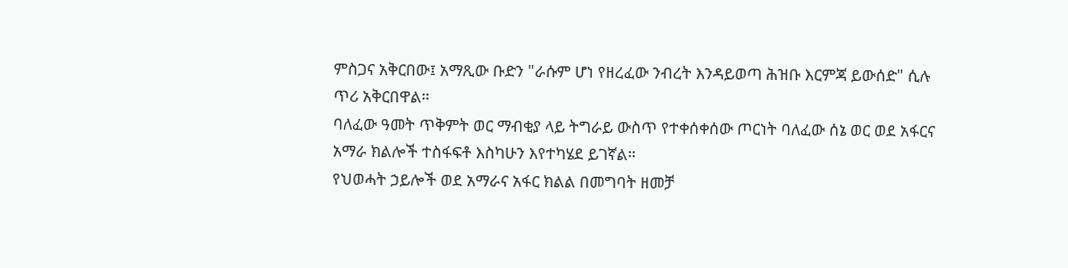ምስጋና አቅርበው፤ አማጺው ቡድን "ራሱም ሆነ የዘረፈው ንብረት እንዳይወጣ ሕዝቡ እርምጃ ይውሰድ" ሲሉ ጥሪ አቅርበዋል።
ባለፈው ዓመት ጥቅምት ወር ማብቂያ ላይ ትግራይ ውስጥ የተቀሰቀሰው ጦርነት ባለፈው ሰኔ ወር ወደ አፋርና አማራ ክልሎች ተስፋፍቶ እስካሁን እየተካሄደ ይገኛል።
የህወሓት ኃይሎች ወደ አማራና አፋር ክልል በመግባት ዘመቻ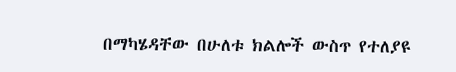በማካሄዳቸው በሁለቱ ክልሎች ውስጥ የተለያዩ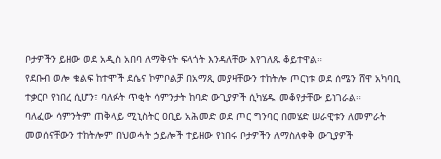ቦታዎችን ይዘው ወደ አዲስ አበባ ለማቅናት ፍላጎት እንዳለቸው እየገለጹ ቆይተዋል።
የደቡብ ወሎ ቁልፍ ከተሞች ደሴና ኮምቦልቻ በአማጺ መያዛቸውን ተከትሎ ጦርነቱ ወደ ሰሜን ሸዋ አካባቢ ተቃርቦ የነበረ ሲሆን፣ ባለፉት ጥቂት ሳምንታት ከባድ ውጊያዎች ሲካሄዱ መቆየታቸው ይነገራል።
ባለፈው ሳምንትም ጠቅላይ ሚኒስትር ዐቢይ አሕመድ ወደ ጦር ግንባር በመሄድ ሠራዊቱን ለመምራት መወሰናቸውን ተከትሎም በህወሓት ኃይሎች ተይዘው የነበሩ ቦታዎችን ለማስለቀቅ ውጊያዎች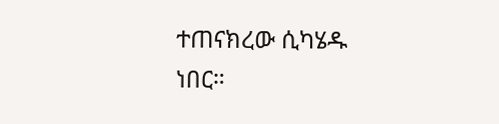ተጠናክረው ሲካሄዱ ነበር።